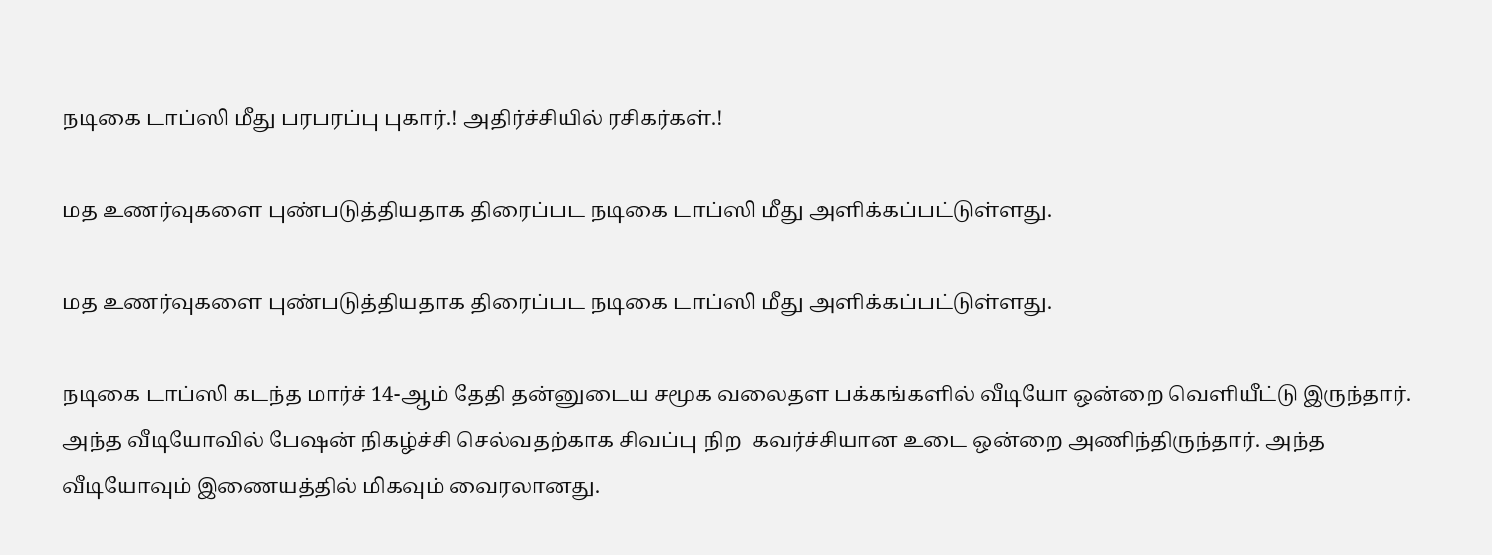நடிகை டாப்ஸி மீது பரபரப்பு புகார்.! அதிர்ச்சியில் ரசிகர்கள்.!

மத உணர்வுகளை புண்படுத்தியதாக திரைப்பட நடிகை டாப்ஸி மீது அளிக்கப்பட்டுள்ளது.

மத உணர்வுகளை புண்படுத்தியதாக திரைப்பட நடிகை டாப்ஸி மீது அளிக்கப்பட்டுள்ளது.

நடிகை டாப்ஸி கடந்த மார்ச் 14-ஆம் தேதி தன்னுடைய சமூக வலைதள பக்கங்களில் வீடியோ ஒன்றை வெளியீட்டு இருந்தார். அந்த வீடியோவில் பேஷன் நிகழ்ச்சி செல்வதற்காக சிவப்பு நிற  கவர்ச்சியான உடை ஒன்றை அணிந்திருந்தார். அந்த வீடியோவும் இணையத்தில் மிகவும் வைரலானது.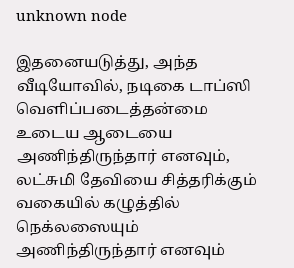unknown node

இதனையடுத்து, அந்த வீடியோவில், நடிகை டாப்ஸி வெளிப்படைத்தன்மை உடைய ஆடையை அணிந்திருந்தார் எனவும்,  லட்சுமி தேவியை சித்தரிக்கும் வகையில் கழுத்தில் நெக்லஸையும் அணிந்திருந்தார் எனவும்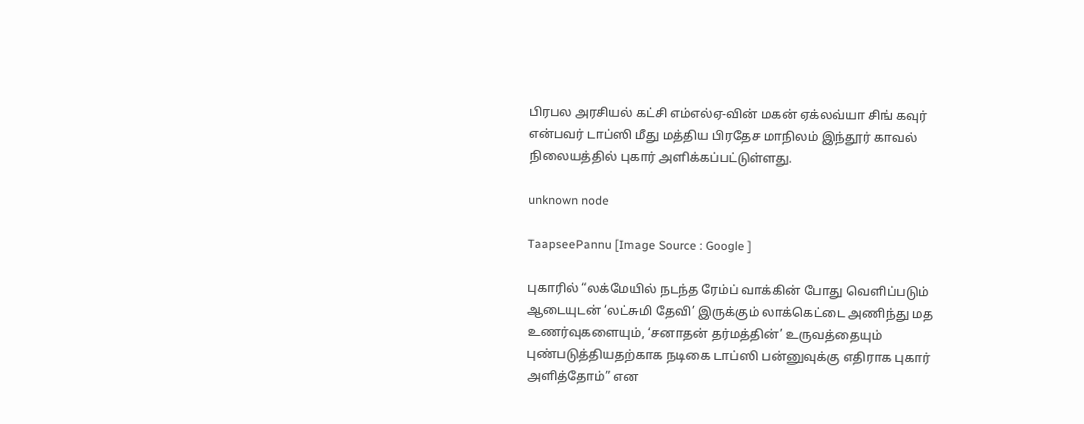பிரபல அரசியல் கட்சி எம்எல்ஏ-வின் மகன் ஏக்லவ்யா சிங் கவுர் என்பவர் டாப்ஸி மீது மத்திய பிரதேச மாநிலம் இந்தூர் காவல் நிலையத்தில் புகார் அளிக்கப்பட்டுள்ளது.

unknown node

TaapseePannu [Image Source : Google ]

புகாரில் “லக்மேயில் நடந்த ரேம்ப் வாக்கின் போது வெளிப்படும் ஆடையுடன் ‘லட்சுமி தேவி’ இருக்கும் லாக்கெட்டை அணிந்து மத உணர்வுகளையும், ‘சனாதன் தர்மத்தின்’ உருவத்தையும் புண்படுத்தியதற்காக நடிகை டாப்ஸி பன்னுவுக்கு எதிராக புகார் அளித்தோம்” என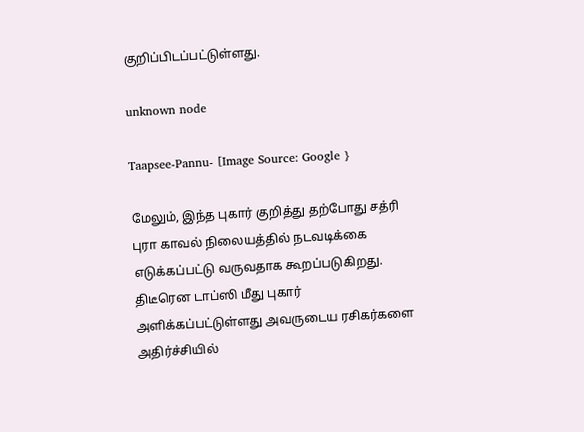குறிப்பிடப்பட்டுள்ளது.

unknown node

Taapsee-Pannu- [Image Source: Google }

மேலும், இந்த புகார் குறித்து தற்போது சத்ரி புரா காவல் நிலையத்தில் நடவடிக்கை  எடுக்கப்பட்டு வருவதாக கூறப்படுகிறது. திடீரென டாப்ஸி மீது புகார் அளிக்கப்பட்டுள்ளது அவருடைய ரசிகர்களை அதிர்ச்சியில்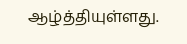ஆழ்த்தியுள்ளது.